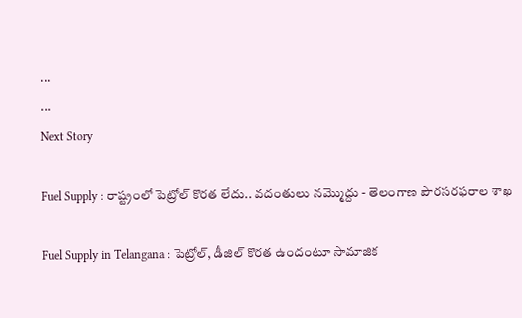...
...
Next Story

Fuel Supply : రాష్ట్రంలో పెట్రోల్ కొరత లేదు.. వదంతులు నమ్మొద్దు - తెలంగాణ పౌరసరఫరాల శాఖ

Fuel Supply in Telangana : పెట్రోల్, డీజిల్ కొరత ఉందంటూ సామాజిక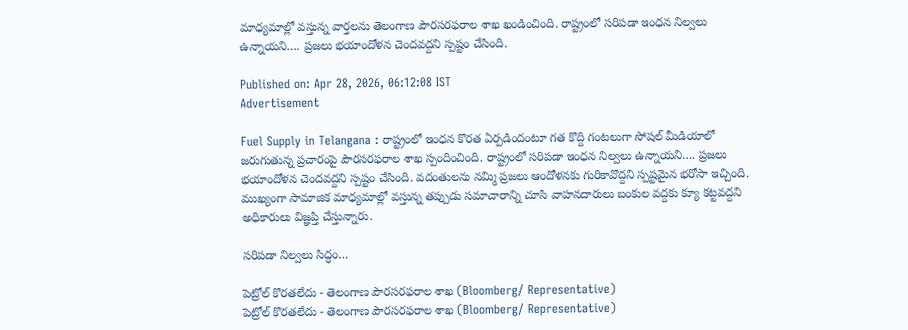మాధ్యమాల్లో వస్తున్న వార్తలను తెలంగాణ పౌరసరఫరాల శాఖ ఖండించింది. రాష్ట్రంలో సరిపడా ఇంధన నిల్వలు ఉన్నాయని…. ప్రజలు భయాందోళన చెందవద్దని స్పష్టం చేసింది.

Published on: Apr 28, 2026, 06:12:08 IST
Advertisement

Fuel Supply in Telangana : రాష్ట్రంలో ఇంధన కొరత ఏర్పడిందంటూ గత కొద్ది గంటలుగా సోషల్ మీడియాలో జరుగుతున్న ప్రచారంపై పౌరసరఫరాల శాఖ స్పందించింది. రాష్ట్రంలో సరిపడా ఇంధన నిల్వలు ఉన్నాయని…. ప్రజలు భయాందోళన చెందవద్దని స్పష్టం చేసింది. వదంతులను నమ్మి ప్రజలు ఆందోళనకు గురికావొద్దని స్పష్టమైన భరోసా ఇచ్చింది. ముఖ్యంగా సామాజిక మాధ్యమాల్లో వస్తున్న తప్పుడు సమాచారాన్ని చూసి వాహనదారులు బంకుల వద్దకు క్యూ కట్టవద్దని అధికారులు విజ్ఞప్తి చేస్తున్నారు.

సరిపడా నిల్వలు సిద్ధం…

పెట్రోల్ కొరతలేదు - తెలంగాణ పౌరసరఫరాల శాఖ (Bloomberg/ Representative)
పెట్రోల్ కొరతలేదు - తెలంగాణ పౌరసరఫరాల శాఖ (Bloomberg/ Representative)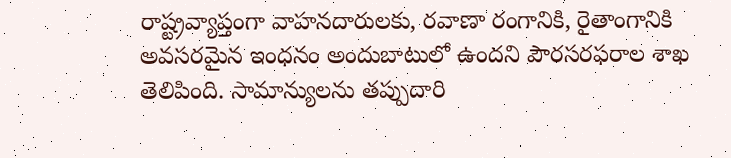రాష్ట్రవ్యాప్తంగా వాహనదారులకు, రవాణా రంగానికి, రైతాంగానికి అవసరమైన ఇంధనం అందుబాటులో ఉందని పౌరసరఫరాల శాఖ తెలిపింది. సామాన్యులను తప్పుదారి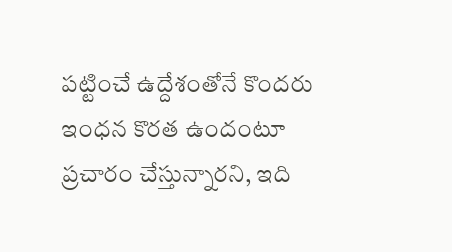పట్టించే ఉద్దేశంతోనే కొందరు ఇంధన కొరత ఉందంటూ ప్రచారం చేస్తున్నారని, ఇది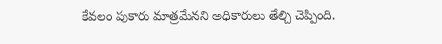కేవలం పుకారు మాత్రమేనని అధికారులు తేల్చి చెప్పింది.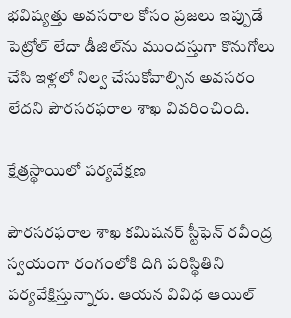భవిష్యత్తు అవసరాల కోసం ప్రజలు ఇప్పుడే పెట్రోల్ లేదా డీజిల్‌ను ముందస్తుగా కొనుగోలు చేసి ఇళ్లలో నిల్వ చేసుకోవాల్సిన అవసరం లేదని పౌరసరఫరాల శాఖ వివరించింది.

క్షేత్రస్థాయిలో పర్యవేక్షణ

పౌరసరఫరాల శాఖ కమిషనర్ స్టీఫెన్ రవీంద్ర స్వయంగా రంగంలోకి దిగి పరిస్థితిని పర్యవేక్షిస్తున్నారు. ఆయన వివిధ ఆయిల్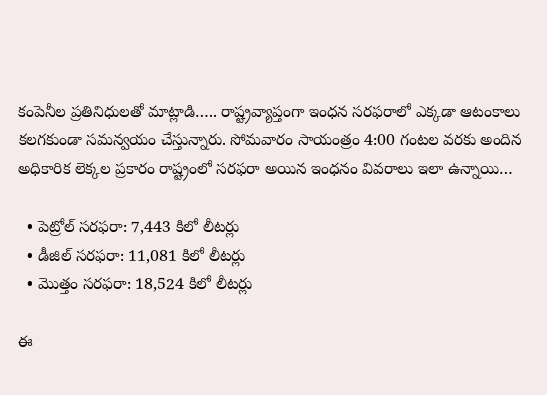కంపెనీల ప్రతినిధులతో మాట్లాడి….. రాష్ట్రవ్యాప్తంగా ఇంధన సరఫరాలో ఎక్కడా ఆటంకాలు కలగకుండా సమన్వయం చేస్తున్నారు. సోమవారం సాయంత్రం 4:00 గంటల వరకు అందిన అధికారిక లెక్కల ప్రకారం రాష్ట్రంలో సరఫరా అయిన ఇంధనం వివరాలు ఇలా ఉన్నాయి…

  • పెట్రోల్ సరఫరా: 7,443 కిలో లీటర్లు
  • డీజిల్ సరఫరా: 11,081 కిలో లీటర్లు
  • మొత్తం సరఫరా: 18,524 కిలో లీటర్లు

ఈ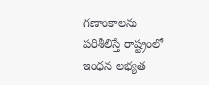గణాంకాలను పరిశీలిస్తే రాష్ట్రంలో ఇంధన లభ్యత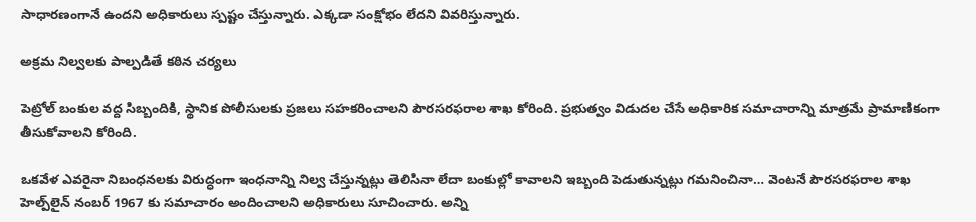సాధారణంగానే ఉందని అధికారులు స్పష్టం చేస్తున్నారు. ఎక్కడా సంక్షోభం లేదని వివరిస్తున్నారు.

అక్రమ నిల్వలకు పాల్పడితే కఠిన చర్యలు

పెట్రోల్ బంకుల వద్ద సిబ్బందికి, స్థానిక పోలీసులకు ప్రజలు సహకరించాలని పౌరసరఫరాల శాఖ కోరింది. ప్రభుత్వం విడుదల చేసే అధికారిక సమాచారాన్ని మాత్రమే ప్రామాణికంగా తీసుకోవాలని కోరింది.

ఒకవేళ ఎవరైనా నిబంధనలకు విరుద్ధంగా ఇంధనాన్ని నిల్వ చేస్తున్నట్లు తెలిసినా లేదా బంకుల్లో కావాలని ఇబ్బంది పెడుతున్నట్లు గమనించినా… వెంటనే పౌరసరఫరాల శాఖ హెల్ప్‌లైన్ నంబర్ 1967 కు సమాచారం అందించాలని అధికారులు సూచించారు. అన్ని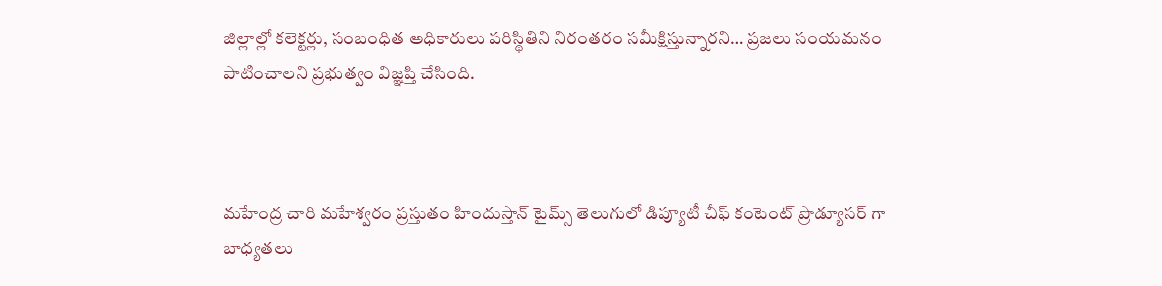జిల్లాల్లో కలెక్టర్లు, సంబంధిత అధికారులు పరిస్థితిని నిరంతరం సమీక్షిస్తున్నారని… ప్రజలు సంయమనం పాటించాలని ప్రభుత్వం విజ్ఞప్తి చేసింది.



మహేంద్ర చారి మహేశ్వరం ప్రస్తుతం హిందుస్తాన్ టైమ్స్ తెలుగులో డిప్యూటీ చీఫ్ కంటెంట్ ప్రొడ్యూసర్ గా బాధ్యతలు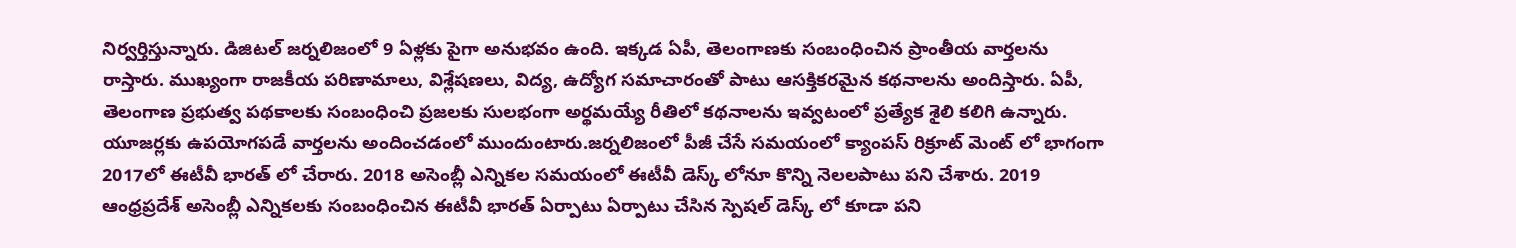నిర్వర్తిస్తున్నారు. డిజిటల్ జర్నలిజంలో 9 ఏళ్లకు పైగా అనుభవం ఉంది. ఇక్కడ ఏపీ, తెలంగాణకు సంబంధించిన ప్రాంతీయ వార్తలను రాస్తారు. ముఖ్యంగా రాజకీయ పరిణామాలు, విశ్లేషణలు, విద్య, ఉద్యోగ సమాచారంతో పాటు ఆసక్తికరమైన కథనాలను అందిస్తారు. ఏపీ, తెలంగాణ ప్రభుత్వ పథకాలకు సంబంధించి ప్రజలకు సులభంగా అర్థమయ్యే రీతిలో కథనాలను ఇవ్వటంలో ప్రత్యేక శైలి కలిగి ఉన్నారు. యూజర్లకు ఉపయోగపడే వార్తలను అందించడంలో ముందుంటారు.జర్నలిజంలో పీజీ చేసే సమయంలో క్యాంపస్ రిక్రూట్ మెంట్ లో భాగంగా 2017లో ఈటీవీ భారత్ లో చేరారు. 2018 అసెంబ్లీ ఎన్నికల సమయంలో ఈటీవీ డెస్క్ లోనూ కొన్ని నెలలపాటు పని చేశారు. 2019 ఆంధ్రప్రదేశ్ అసెంబ్లీ ఎన్నికలకు సంబంధించిన ఈటీవీ భారత్ ఏర్పాటు ఏర్పాటు చేసిన స్పెషల్ డెస్క్ లో కూడా పని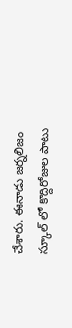చేశారు. ఈనాడు జర్నలిజం స్కూల్ లో కొద్దిరోజుల పాటు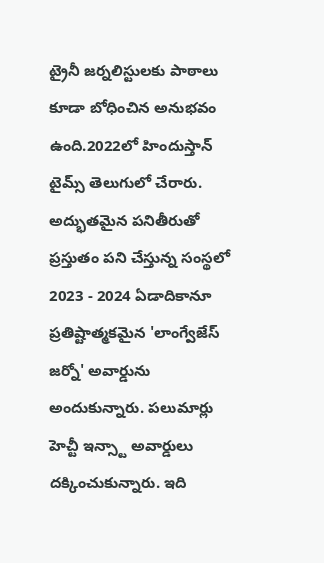ట్రైనీ జర్నలిస్టులకు పాఠాలు కూడా బోధించిన అనుభవం ఉంది.2022లో హిందుస్తాన్ టైమ్స్ తెలుగులో చేరారు. అద్భుతమైన పనితీరుతో ప్రస్తుతం పని చేస్తున్న సంస్థలో 2023 - 2024 ఏడాదికానూ ప్రతిష్టాత్మకమైన 'లాంగ్వేజేస్ జర్నో' అవార్డును అందుకున్నారు. పలుమార్లు హెచ్టీ ఇన్స్టా అవార్డులు దక్కించుకున్నారు. ఇది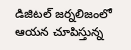డిజిటల్ జర్నలిజంలో ఆయన చూపిస్తున్న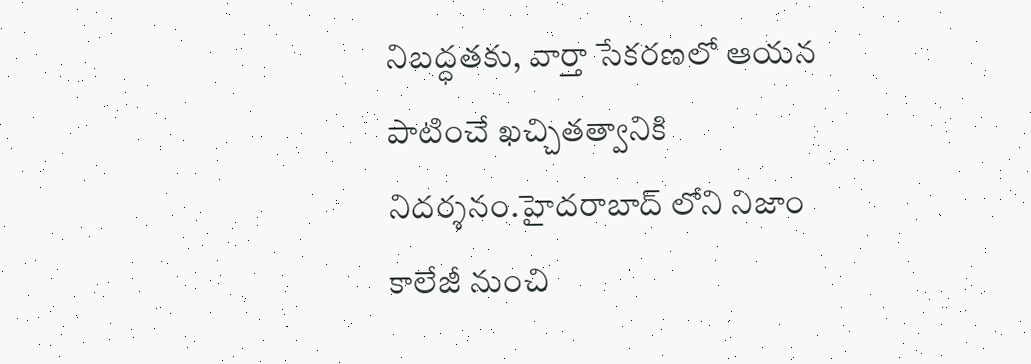నిబద్ధతకు, వార్తా సేకరణలో ఆయన పాటించే ఖచ్చితత్వానికి నిదర్శనం.హైదరాబాద్ లోని నిజాం కాలేజీ నుంచి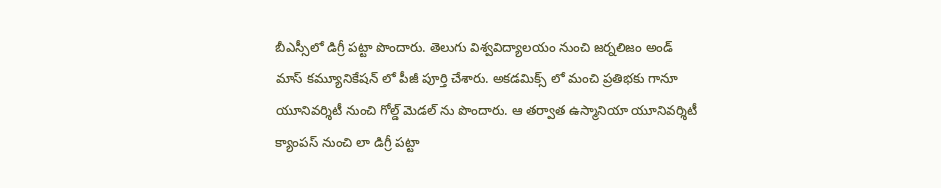బీఎస్సీలో డిగ్రీ పట్టా పొందారు. తెలుగు విశ్వవిద్యాలయం నుంచి జర్నలిజం అండ్ మాస్ కమ్యూనికేషన్ లో పీజీ పూర్తి చేశారు. అకడమిక్స్ లో మంచి ప్రతిభకు గానూ యూనివర్శిటీ నుంచి గోల్డ్ మెడల్ ను పొందారు. ఆ తర్వాత ఉస్మానియా యూనివర్శిటీ క్యాంపస్ నుంచి లా డిగ్రీ పట్టా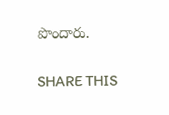పొందారు.

SHARE THIS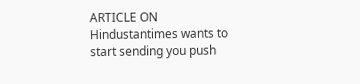ARTICLE ON
Hindustantimes wants to start sending you push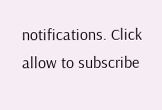notifications. Click allow to subscribe